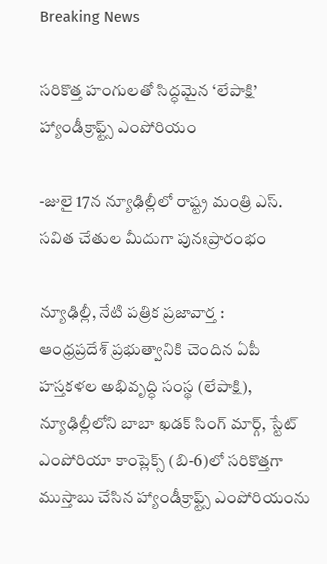Breaking News

సరికొత్త హంగులతో సిద్ధమైన ‘లేపాక్షి’ హ్యాండీక్రాఫ్ట్స్ ఎంపోరియం

-జులై 17న న్యూఢిల్లీలో రాష్ట్ర మంత్రి ఎస్. సవిత చేతుల మీదుగా పునఃప్రారంభం

న్యూఢిల్లీ, నేటి పత్రిక ప్రజావార్త :
ఆంధ్రప్రదేశ్ ప్రభుత్వానికి చెందిన ఏపీ హస్తకళల అభివృద్ధి సంస్థ (లేపాక్షి), న్యూఢిల్లీలోని బాబా ఖడక్ సింగ్ మార్గ్, స్టేట్ ఎంపోరియా కాంప్లెక్స్ (బి-6)లో సరికొత్తగా ముస్తాబు చేసిన హ్యాండీక్రాఫ్ట్స్ ఎంపోరియంను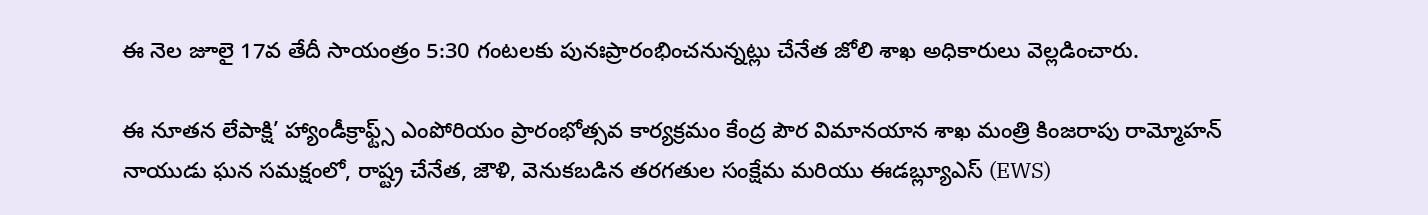ఈ నెల జూలై 17వ తేదీ సాయంత్రం 5:30 గంటలకు పునఃప్రారంభించనున్నట్లు చేనేత జోలి శాఖ అధికారులు వెల్లడించారు.

ఈ నూతన లేపాక్షి’ హ్యాండీక్రాఫ్ట్స్ ఎంపోరియం ప్రారంభోత్సవ కార్యక్రమం కేంద్ర పౌర విమానయాన శాఖ మంత్రి కింజరాపు రామ్మోహన్ నాయుడు ఘన సమక్షంలో, రాష్ట్ర చేనేత, జౌళి, వెనుకబడిన తరగతుల సంక్షేమ మరియు ఈడబ్ల్యూఎస్ (EWS)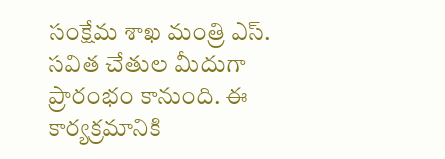సంక్షేమ శాఖ మంత్రి ఎస్. సవిత చేతుల మీదుగా ప్రారంభం కానుంది. ఈ కార్యక్రమానికి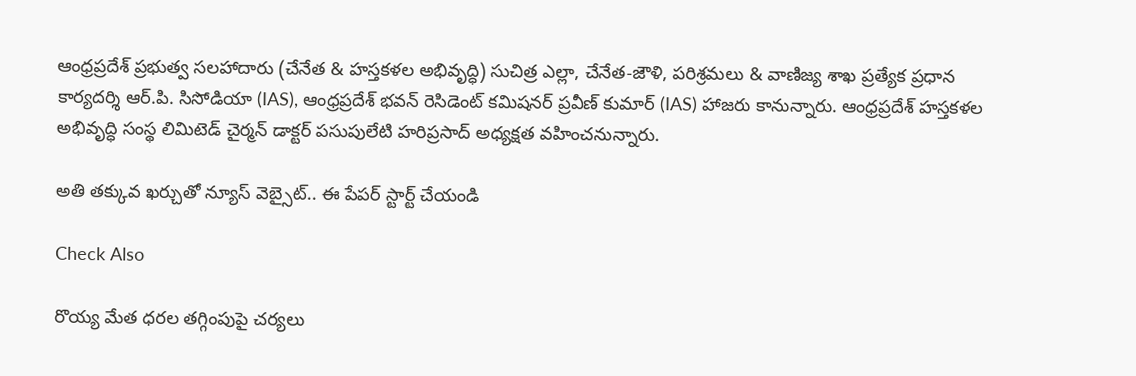ఆంధ్రప్రదేశ్ ప్రభుత్వ సలహాదారు (చేనేత & హస్తకళల అభివృద్ధి) సుచిత్ర ఎల్లా, చేనేత-జౌళి, పరిశ్రమలు & వాణిజ్య శాఖ ప్రత్యేక ప్రధాన కార్యదర్శి ఆర్.పి. సిసోడియా (IAS), ఆంధ్రప్రదేశ్ భవన్ రెసిడెంట్ కమిషనర్ ప్రవీణ్ కుమార్ (IAS) హాజరు కానున్నారు. ఆంధ్రప్రదేశ్ హస్తకళల అభివృద్ధి సంస్థ లిమిటెడ్ చైర్మన్ డాక్టర్ పసుపులేటి హరిప్రసాద్ అధ్యక్షత వహించనున్నారు.

అతి తక్కువ ఖర్చుతో న్యూస్ వెబ్సైట్.. ఈ పేపర్ స్టార్ట్ చేయండి

Check Also

రొయ్య మేత ధరల తగ్గింపుపై చర్యలు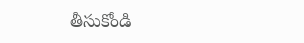తీసుకోండి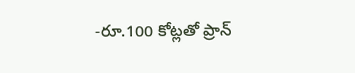-రూ.100 కోట్లతో ప్రాన్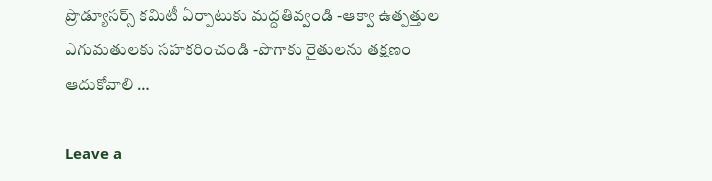ప్రొడ్యూసర్స్ కమిటీ ఏర్పాటుకు మద్దతివ్వండి -ఆక్వా ఉత్పత్తుల ఎగుమతులకు సహకరించండి -పొగాకు రైతులను తక్షణం ఆదుకోవాలి …

Leave a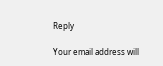Reply

Your email address will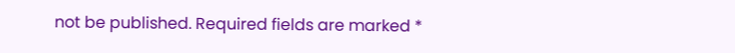not be published. Required fields are marked *